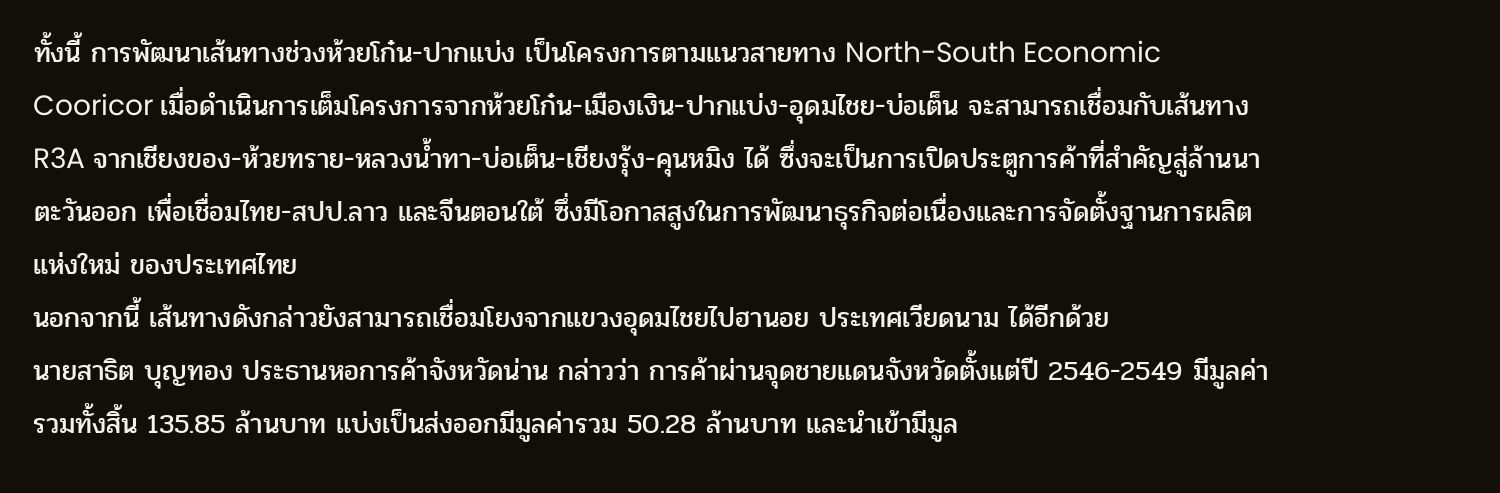ทั้งนี้ การพัฒนาเส้นทางช่วงห้วยโก๋น-ปากแบ่ง เป็นโครงการตามแนวสายทาง North-South Economic Cooricor เมื่อดำเนินการเต็มโครงการจากห้วยโก๋น-เมืองเงิน-ปากแบ่ง-อุดมไชย-บ่อเต็น จะสามารถเชื่อมกับเส้นทาง R3A จากเชียงของ-ห้วยทราย-หลวงน้ำทา-บ่อเต็น-เชียงรุ้ง-คุนหมิง ได้ ซึ่งจะเป็นการเปิดประตูการค้าที่สำคัญสู่ล้านนาตะวันออก เพื่อเชื่อมไทย-สปป.ลาว และจีนตอนใต้ ซึ่งมีโอกาสสูงในการพัฒนาธุรกิจต่อเนื่องและการจัดตั้งฐานการผลิตแห่งใหม่ ของประเทศไทย
นอกจากนี้ เส้นทางดังกล่าวยังสามารถเชื่อมโยงจากแขวงอุดมไชยไปฮานอย ประเทศเวียดนาม ได้อีกด้วย
นายสาธิต บุญทอง ประธานหอการค้าจังหวัดน่าน กล่าวว่า การค้าผ่านจุดชายแดนจังหวัดตั้งแต่ปี 2546-2549 มีมูลค่ารวมทั้งสิ้น 135.85 ล้านบาท แบ่งเป็นส่งออกมีมูลค่ารวม 50.28 ล้านบาท และนำเข้ามีมูล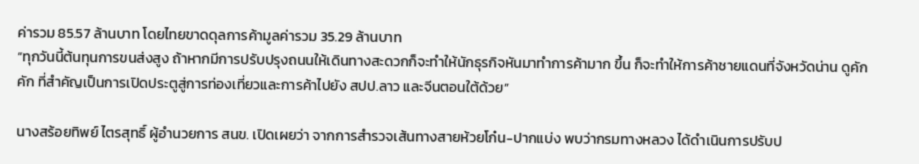ค่ารวม 85.57 ล้านบาท โดยไทยขาดดุลการค้ามูลค่ารวม 35.29 ล้านบาท
“ทุกวันนี้ต้นทุนการขนส่งสูง ถ้าหากมีการปรับปรุงถนนให้เดินทางสะดวกก็จะทำให้นักธุรกิจหันมาทำการค้ามาก ขึ้น ก็จะทำให้การค้าชายแดนที่จังหวัดน่าน ดูคักคัก ที่สำคัญเป็นการเปิดประตูสู่การท่องเที่ยวและการค้าไปยัง สปป.ลาว และจีนตอนใต้ด้วย”

นางสร้อยทิพย์ ไตรสุทธิ์ ผู้อำนวยการ สนข. เปิดเผยว่า จากการสำรวจเส้นทางสายห้วยโก๋น-ปากแบ่ง พบว่ากรมทางหลวง ได้ดำเนินการปรับป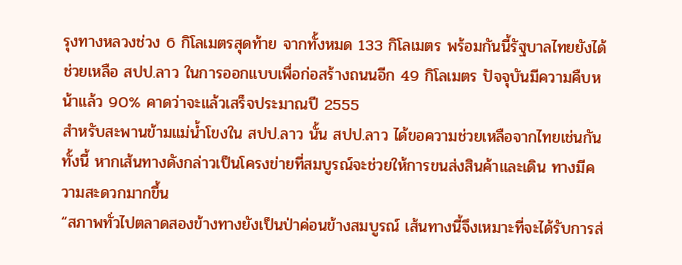รุงทางหลวงช่วง 6 กิโลเมตรสุดท้าย จากทั้งหมด 133 กิโลเมตร พร้อมกันนี้รัฐบาลไทยยังได้ช่วยเหลือ สปป.ลาว ในการออกแบบเพื่อก่อสร้างถนนอีก 49 กิโลเมตร ปัจจุบันมีความคืบหน้าแล้ว 90% คาดว่าจะแล้วเสร็จประมาณปี 2555
สำหรับสะพานข้ามแม่น้ำโขงใน สปป.ลาว นั้น สปป.ลาว ได้ขอความช่วยเหลือจากไทยเช่นกัน ทั้งนี้ หากเส้นทางดังกล่าวเป็นโครงข่ายที่สมบูรณ์จะช่วยให้การขนส่งสินค้าและเดิน ทางมีความสะดวกมากขึ้น
“สภาพทั่วไปตลาดสองข้างทางยังเป็นป่าค่อนข้างสมบูรณ์ เส้นทางนี้จึงเหมาะที่จะได้รับการส่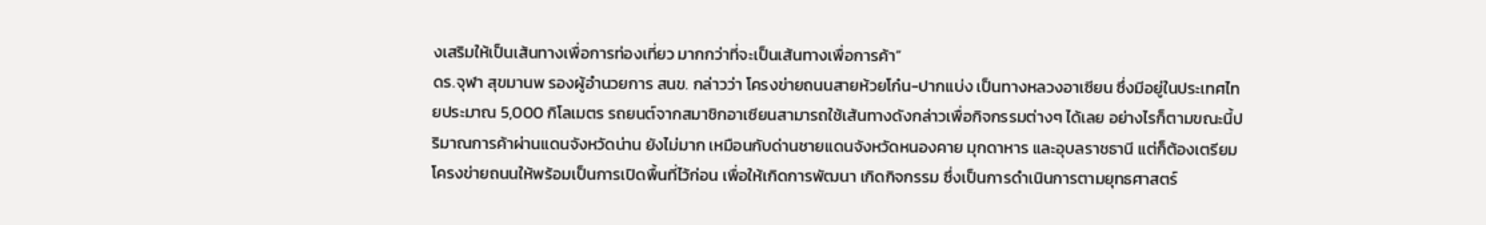งเสริมให้เป็นเส้นทางเพื่อการท่องเที่ยว มากกว่าที่จะเป็นเส้นทางเพื่อการค้า”
ดร.จุฬา สุขมานพ รองผู้อำนวยการ สนข. กล่าวว่า โครงข่ายถนนสายห้วยโก๋น-ปากแบ่ง เป็นทางหลวงอาเซียน ซึ่งมีอยู่ในประเทศไทยประมาณ 5,000 กิโลเมตร รถยนต์จากสมาชิกอาเซียนสามารถใช้เส้นทางดังกล่าวเพื่อกิจกรรมต่างๆ ได้เลย อย่างไรก็ตามขณะนี้ปริมาณการค้าผ่านแดนจังหวัดน่าน ยังไม่มาก เหมือนกับด่านชายแดนจังหวัดหนองคาย มุกดาหาร และอุบลราชธานี แต่ก็ต้องเตรียมโครงข่ายถนนให้พร้อมเป็นการเปิดพื้นที่ไว้ก่อน เพื่อให้เกิดการพัฒนา เกิดกิจกรรม ซึ่งเป็นการดำเนินการตามยุทธศาสตร์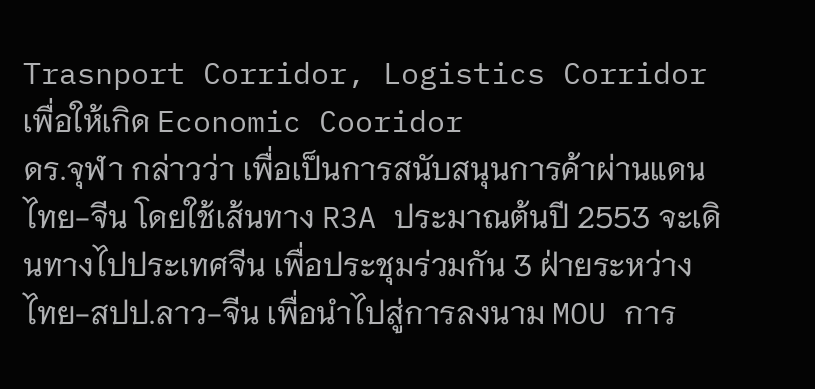Trasnport Corridor, Logistics Corridor เพื่อให้เกิด Economic Cooridor
ดร.จุฬา กล่าวว่า เพื่อเป็นการสนับสนุนการค้าผ่านแดนไทย-จีน โดยใช้เส้นทาง R3A ประมาณต้นปี 2553 จะเดินทางไปประเทศจีน เพื่อประชุมร่วมกัน 3 ฝ่ายระหว่างไทย-สปป.ลาว-จีน เพื่อนำไปสู่การลงนาม MOU การ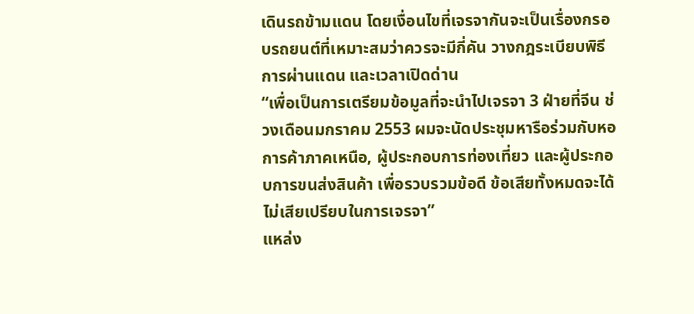เดินรถข้ามแดน โดยเงื่อนไขที่เจรจากันจะเป็นเรื่องกรอบรถยนต์ที่เหมาะสมว่าควรจะมีกี่คัน วางกฎระเบียบพิธีการผ่านแดน และเวลาเปิดด่าน
“เพื่อเป็นการเตรียมข้อมูลที่จะนำไปเจรจา 3 ฝ่ายที่จีน ช่วงเดือนมกราคม 2553 ผมจะนัดประชุมหารือร่วมกับหอการค้าภาคเหนือ, ผู้ประกอบการท่องเที่ยว และผู้ประกอบการขนส่งสินค้า เพื่อรวบรวมข้อดี ข้อเสียทั้งหมดจะได้ไม่เสียเปรียบในการเจรจา”
แหล่ง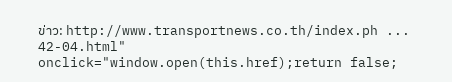ข่าว: http://www.transportnews.co.th/index.ph ... 42-04.html" onclick="window.open(this.href);return false;